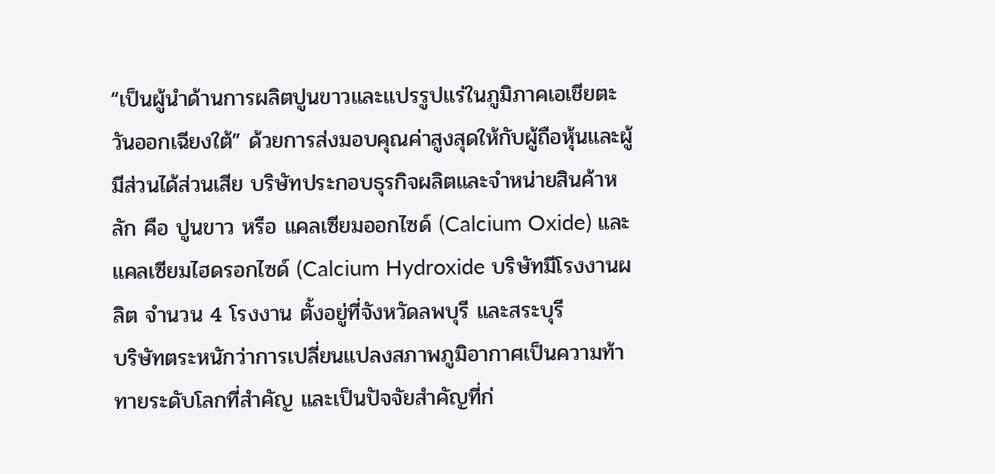“เป็นผู้นำด้านการผลิตปูนขาวและแปรรูปแร่ในภูมิภาคเอเชียตะวันออกเฉียงใต้” ด้วยการส่งมอบคุณค่าสูงสุดให้กับผู้ถือหุ้นและผู้มีส่วนได้ส่วนเสีย บริษัทประกอบธุรกิจผลิตและจำหน่ายสินค้าหลัก คือ ปูนขาว หรือ แคลเซียมออกไซด์ (Calcium Oxide) และแคลเซียมไฮดรอกไซด์ (Calcium Hydroxide บริษัทมีโรงงานผลิต จำนวน 4 โรงงาน ตั้งอยู่ที่จังหวัดลพบุรี และสระบุรี
บริษัทตระหนักว่าการเปลี่ยนแปลงสภาพภูมิอากาศเป็นความท้าทายระดับโลกที่สำคัญ และเป็นปัจจัยสำคัญที่ก่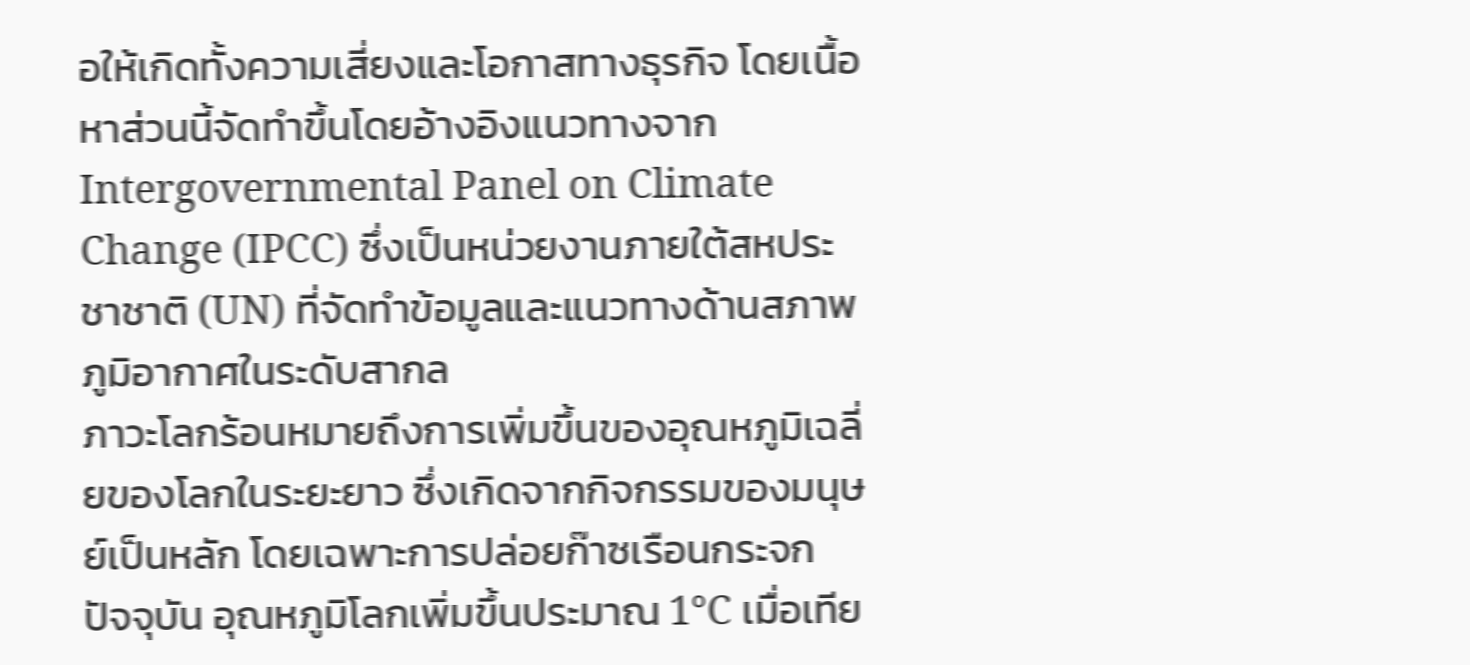อให้เกิดทั้งความเสี่ยงและโอกาสทางธุรกิจ โดยเนื้อหาส่วนนี้จัดทำขึ้นโดยอ้างอิงแนวทางจาก Intergovernmental Panel on Climate Change (IPCC) ซึ่งเป็นหน่วยงานภายใต้สหประชาชาติ (UN) ที่จัดทำข้อมูลและแนวทางด้านสภาพภูมิอากาศในระดับสากล
ภาวะโลกร้อนหมายถึงการเพิ่มขึ้นของอุณหภูมิเฉลี่ยของโลกในระยะยาว ซึ่งเกิดจากกิจกรรมของมนุษย์เป็นหลัก โดยเฉพาะการปล่อยก๊าซเรือนกระจก
ปัจจุบัน อุณหภูมิโลกเพิ่มขึ้นประมาณ 1°C เมื่อเทีย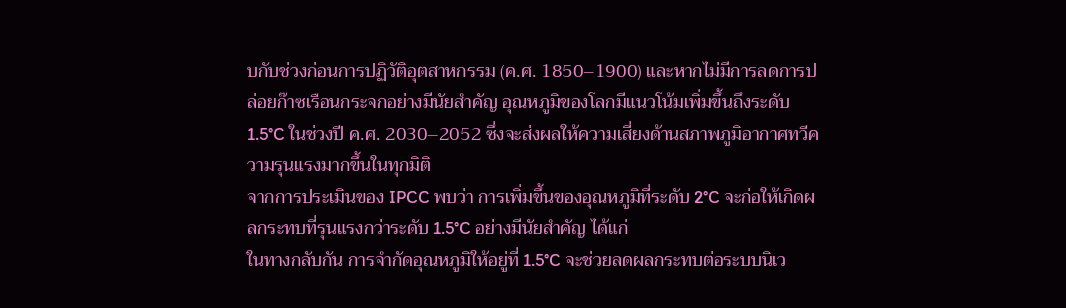บกับช่วงก่อนการปฏิวัติอุตสาหกรรม (ค.ศ. 1850–1900) และหากไม่มีการลดการปล่อยก๊าซเรือนกระจกอย่างมีนัยสำคัญ อุณหภูมิของโลกมีแนวโน้มเพิ่มขึ้นถึงระดับ 1.5°C ในช่วงปี ค.ศ. 2030–2052 ซึ่งจะส่งผลให้ความเสี่ยงด้านสภาพภูมิอากาศทวีความรุนแรงมากขึ้นในทุกมิติ
จากการประเมินของ IPCC พบว่า การเพิ่มขึ้นของอุณหภูมิที่ระดับ 2°C จะก่อให้เกิดผลกระทบที่รุนแรงกว่าระดับ 1.5°C อย่างมีนัยสำคัญ ได้แก่
ในทางกลับกัน การจำกัดอุณหภูมิให้อยู่ที่ 1.5°C จะช่วยลดผลกระทบต่อระบบนิเว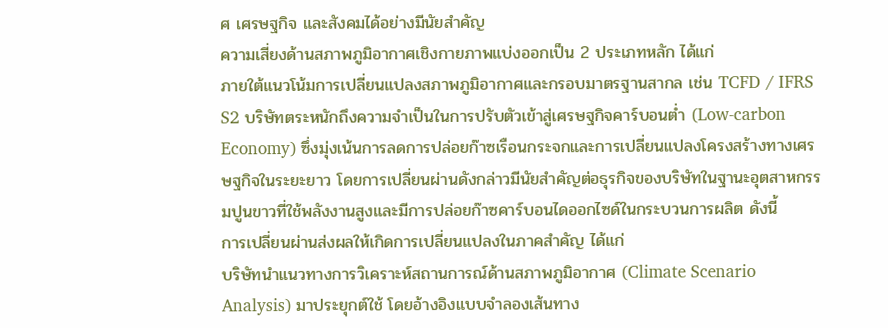ศ เศรษฐกิจ และสังคมได้อย่างมีนัยสำคัญ
ความเสี่ยงด้านสภาพภูมิอากาศเชิงกายภาพแบ่งออกเป็น 2 ประเภทหลัก ได้แก่
ภายใต้แนวโน้มการเปลี่ยนแปลงสภาพภูมิอากาศและกรอบมาตรฐานสากล เช่น TCFD / IFRS S2 บริษัทตระหนักถึงความจำเป็นในการปรับตัวเข้าสู่เศรษฐกิจคาร์บอนต่ำ (Low-carbon Economy) ซึ่งมุ่งเน้นการลดการปล่อยก๊าซเรือนกระจกและการเปลี่ยนแปลงโครงสร้างทางเศรษฐกิจในระยะยาว โดยการเปลี่ยนผ่านดังกล่าวมีนัยสำคัญต่อธุรกิจของบริษัทในฐานะอุตสาหกรรมปูนขาวที่ใช้พลังงานสูงและมีการปล่อยก๊าซคาร์บอนไดออกไซด์ในกระบวนการผลิต ดังนี้
การเปลี่ยนผ่านส่งผลให้เกิดการเปลี่ยนแปลงในภาคสำคัญ ได้แก่
บริษัทนำแนวทางการวิเคราะห์สถานการณ์ด้านสภาพภูมิอากาศ (Climate Scenario Analysis) มาประยุกต์ใช้ โดยอ้างอิงแบบจำลองเส้นทาง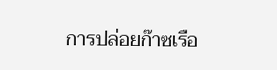การปล่อยก๊าซเรือ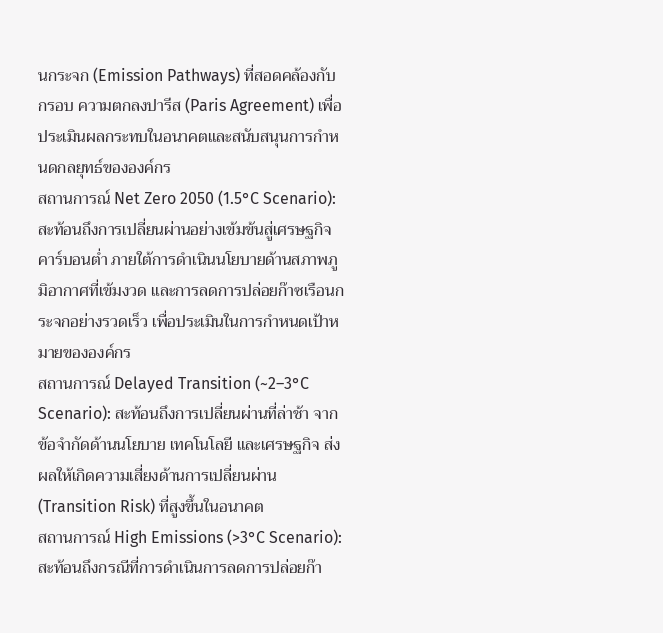นกระจก (Emission Pathways) ที่สอดคล้องกับกรอบ ความตกลงปารีส (Paris Agreement) เพื่อประเมินผลกระทบในอนาคตและสนับสนุนการกำหนดกลยุทธ์ขององค์กร
สถานการณ์ Net Zero 2050 (1.5°C Scenario): สะท้อนถึงการเปลี่ยนผ่านอย่างเข้มข้นสู่เศรษฐกิจคาร์บอนต่ำ ภายใต้การดำเนินนโยบายด้านสภาพภูมิอากาศที่เข้มงวด และการลดการปล่อยก๊าซเรือนกระจกอย่างรวดเร็ว เพื่อประเมินในการกำหนดเป้าหมายขององค์กร
สถานการณ์ Delayed Transition (~2–3°C Scenario): สะท้อนถึงการเปลี่ยนผ่านที่ล่าช้า จากข้อจำกัดด้านนโยบาย เทคโนโลยี และเศรษฐกิจ ส่งผลให้เกิดความเสี่ยงด้านการเปลี่ยนผ่าน (Transition Risk) ที่สูงขึ้นในอนาคต
สถานการณ์ High Emissions (>3°C Scenario): สะท้อนถึงกรณีที่การดำเนินการลดการปล่อยก๊า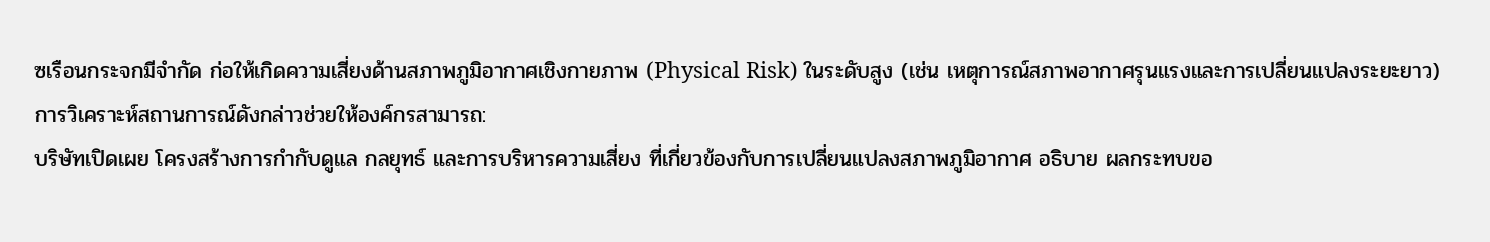ซเรือนกระจกมีจำกัด ก่อให้เกิดความเสี่ยงด้านสภาพภูมิอากาศเชิงกายภาพ (Physical Risk) ในระดับสูง (เช่น เหตุการณ์สภาพอากาศรุนแรงและการเปลี่ยนแปลงระยะยาว)
การวิเคราะห์สถานการณ์ดังกล่าวช่วยให้องค์กรสามารถ:
บริษัทเปิดเผย โครงสร้างการกำกับดูแล กลยุทธ์ และการบริหารความเสี่ยง ที่เกี่ยวข้องกับการเปลี่ยนแปลงสภาพภูมิอากาศ อธิบาย ผลกระทบขอ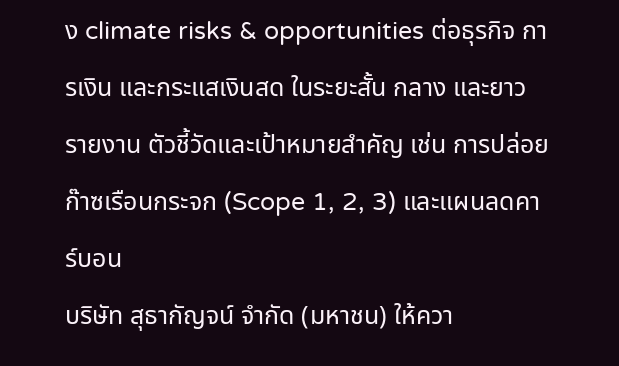ง climate risks & opportunities ต่อธุรกิจ การเงิน และกระแสเงินสด ในระยะสั้น กลาง และยาว รายงาน ตัวชี้วัดและเป้าหมายสำคัญ เช่น การปล่อยก๊าซเรือนกระจก (Scope 1, 2, 3) และแผนลดคาร์บอน
บริษัท สุธากัญจน์ จำกัด (มหาชน) ให้ควา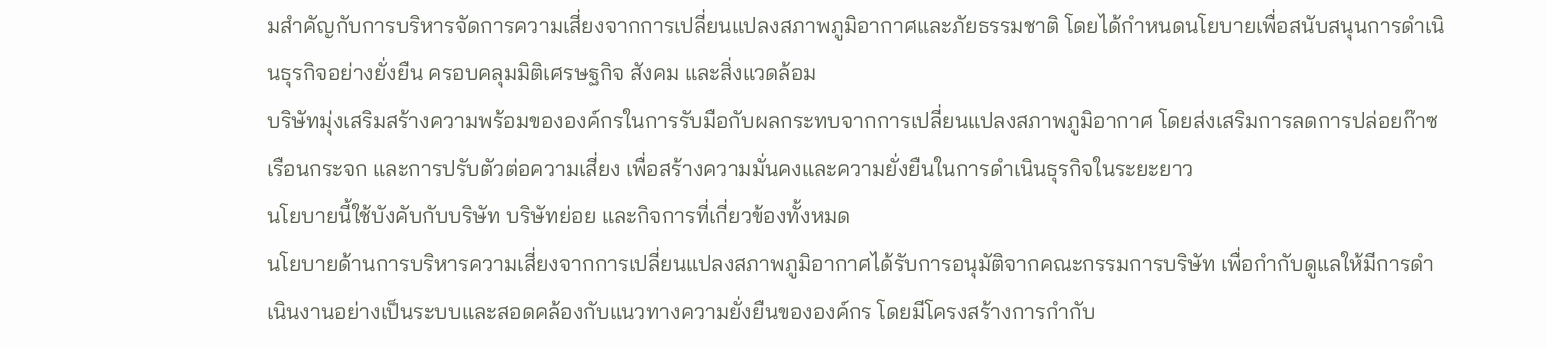มสำคัญกับการบริหารจัดการความเสี่ยงจากการเปลี่ยนแปลงสภาพภูมิอากาศและภัยธรรมชาติ โดยได้กำหนดนโยบายเพื่อสนับสนุนการดำเนินธุรกิจอย่างยั่งยืน ครอบคลุมมิติเศรษฐกิจ สังคม และสิ่งแวดล้อม
บริษัทมุ่งเสริมสร้างความพร้อมขององค์กรในการรับมือกับผลกระทบจากการเปลี่ยนแปลงสภาพภูมิอากาศ โดยส่งเสริมการลดการปล่อยก๊าซเรือนกระจก และการปรับตัวต่อความเสี่ยง เพื่อสร้างความมั่นคงและความยั่งยืนในการดำเนินธุรกิจในระยะยาว
นโยบายนี้ใช้บังคับกับบริษัท บริษัทย่อย และกิจการที่เกี่ยวข้องทั้งหมด
นโยบายด้านการบริหารความเสี่ยงจากการเปลี่ยนแปลงสภาพภูมิอากาศได้รับการอนุมัติจากคณะกรรมการบริษัท เพื่อกำกับดูแลให้มีการดำเนินงานอย่างเป็นระบบและสอดคล้องกับแนวทางความยั่งยืนขององค์กร โดยมีโครงสร้างการกำกับ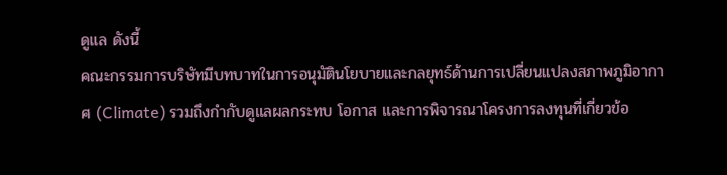ดูแล ดังนี้
คณะกรรมการบริษัทมีบทบาทในการอนุมัตินโยบายและกลยุทธ์ด้านการเปลี่ยนแปลงสภาพภูมิอากาศ (Climate) รวมถึงกำกับดูแลผลกระทบ โอกาส และการพิจารณาโครงการลงทุนที่เกี่ยวข้อ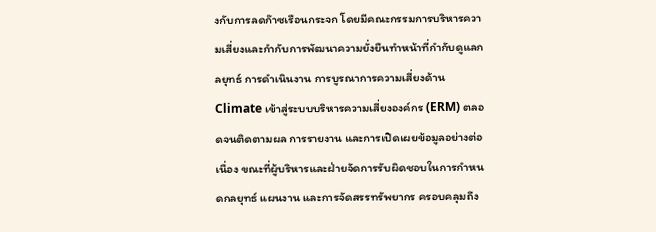งกับการลดก๊าซเรือนกระจก โดยมีคณะกรรมการบริหารความเสี่ยงและกำกับการพัฒนาความยั่งยืนทำหน้าที่กำกับดูแลกลยุทธ์ การดำเนินงาน การบูรณาการความเสี่ยงด้าน Climate เข้าสู่ระบบบริหารความเสี่ยงองค์กร (ERM) ตลอดจนติดตามผล การรายงาน และการเปิดเผยข้อมูลอย่างต่อเนื่อง ขณะที่ผู้บริหารและฝ่ายจัดการรับผิดชอบในการกำหนดกลยุทธ์ แผนงาน และการจัดสรรทรัพยากร ครอบคลุมถึง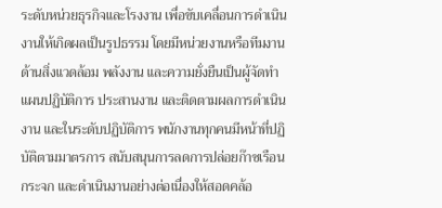ระดับหน่วยธุรกิจและโรงงาน เพื่อขับเคลื่อนการดำเนินงานให้เกิดผลเป็นรูปธรรม โดยมีหน่วยงานหรือทีมงานด้านสิ่งแวดล้อม พลังงาน และความยั่งยืนเป็นผู้จัดทำแผนปฏิบัติการ ประสานงาน และติดตามผลการดำเนินงาน และในระดับปฏิบัติการ พนักงานทุกคนมีหน้าที่ปฏิบัติตามมาตรการ สนับสนุนการลดการปล่อยก๊าซเรือนกระจก และดำเนินงานอย่างต่อเนื่องให้สอดคล้อ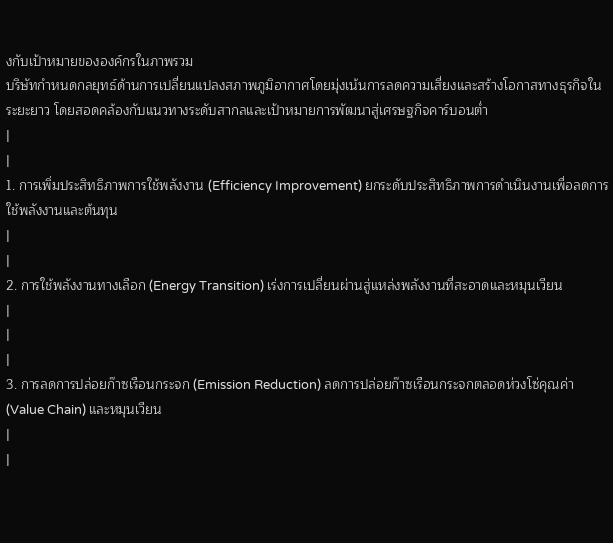งกับเป้าหมายขององค์กรในภาพรวม
บริษัทกำหนดกลยุทธ์ด้านการเปลี่ยนแปลงสภาพภูมิอากาศโดยมุ่งเน้นการลดความเสี่ยงและสร้างโอกาสทางธุรกิจในระยะยาว โดยสอดคล้องกับแนวทางระดับสากลและเป้าหมายการพัฒนาสู่เศรษฐกิจคาร์บอนต่ำ
|
|
1. การเพิ่มประสิทธิภาพการใช้พลังงาน (Efficiency Improvement) ยกระดับประสิทธิภาพการดำเนินงานเพื่อลดการใช้พลังงานและต้นทุน
|
|
2. การใช้พลังงานทางเลือก (Energy Transition) เร่งการเปลี่ยนผ่านสู่แหล่งพลังงานที่สะอาดและหมุนเวียน
|
|
|
3. การลดการปล่อยก๊าซเรือนกระจก (Emission Reduction) ลดการปล่อยก๊าซเรือนกระจกตลอดห่วงโซ่คุณค่า (Value Chain) และหมุนเวียน
|
|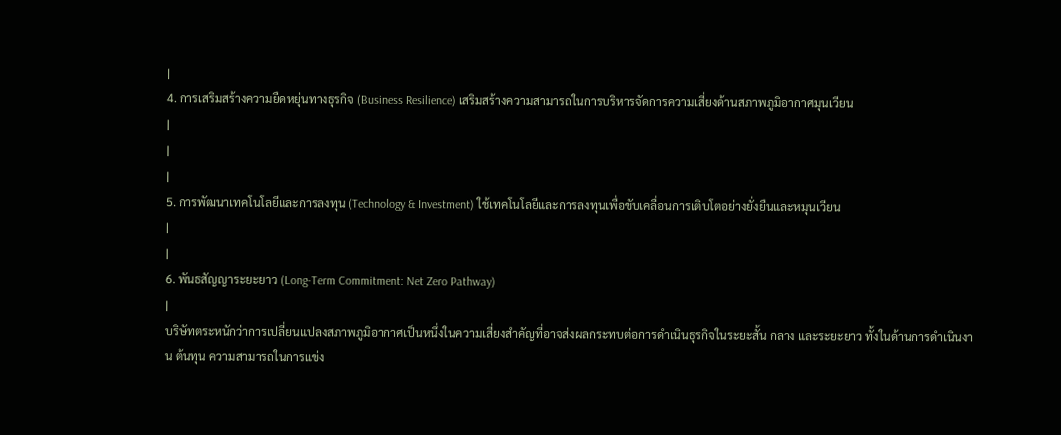|
4. การเสริมสร้างความยืดหยุ่นทางธุรกิจ (Business Resilience) เสริมสร้างความสามารถในการบริหารจัดการความเสี่ยงด้านสภาพภูมิอากาศมุนเวียน
|
|
|
5. การพัฒนาเทคโนโลยีและการลงทุน (Technology & Investment) ใช้เทคโนโลยีและการลงทุนเพื่อขับเคลื่อนการเติบโตอย่างยั่งยืนและหมุนเวียน
|
|
6. พันธสัญญาระยะยาว (Long-Term Commitment: Net Zero Pathway)
|
บริษัทตระหนักว่าการเปลี่ยนแปลงสภาพภูมิอากาศเป็นหนึ่งในความเสี่ยงสำคัญที่อาจส่งผลกระทบต่อการดำเนินธุรกิจในระยะสั้น กลาง และระยะยาว ทั้งในด้านการดำเนินงาน ต้นทุน ความสามารถในการแข่ง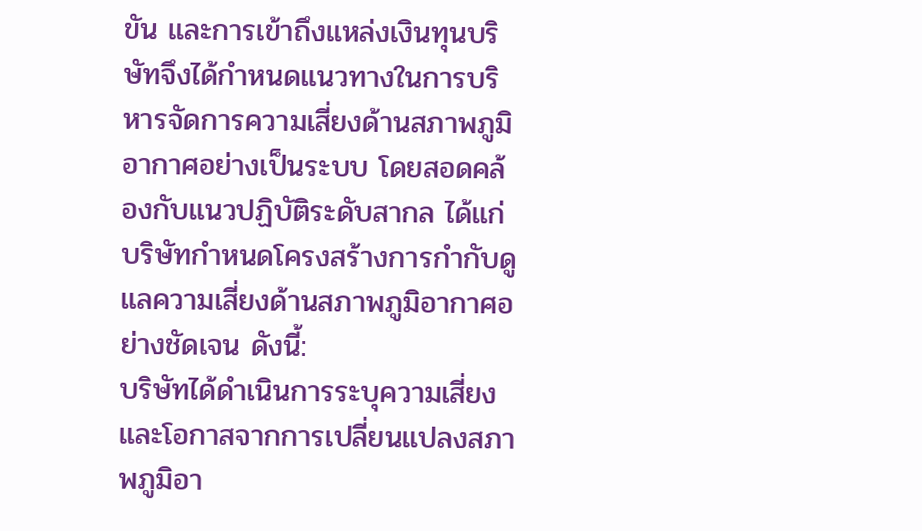ขัน และการเข้าถึงแหล่งเงินทุนบริษัทจึงได้กำหนดแนวทางในการบริหารจัดการความเสี่ยงด้านสภาพภูมิอากาศอย่างเป็นระบบ โดยสอดคล้องกับแนวปฏิบัติระดับสากล ได้แก่
บริษัทกำหนดโครงสร้างการกำกับดูแลความเสี่ยงด้านสภาพภูมิอากาศอย่างชัดเจน ดังนี้:
บริษัทได้ดำเนินการระบุความเสี่ยงและโอกาสจากการเปลี่ยนแปลงสภาพภูมิอา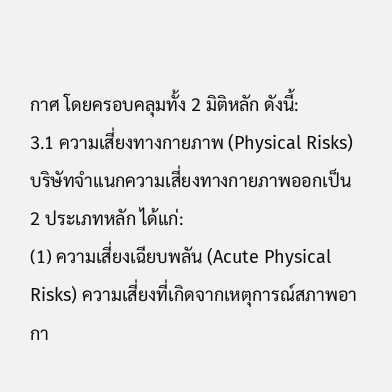กาศ โดยครอบคลุมทั้ง 2 มิติหลัก ดังนี้:
3.1 ความเสี่ยงทางกายภาพ (Physical Risks)
บริษัทจำแนกความเสี่ยงทางกายภาพออกเป็น 2 ประเภทหลัก ได้แก่:
(1) ความเสี่ยงเฉียบพลัน (Acute Physical Risks) ความเสี่ยงที่เกิดจากเหตุการณ์สภาพอากา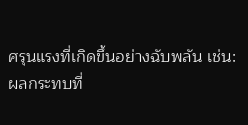ศรุนแรงที่เกิดขึ้นอย่างฉับพลัน เช่น:
ผลกระทบที่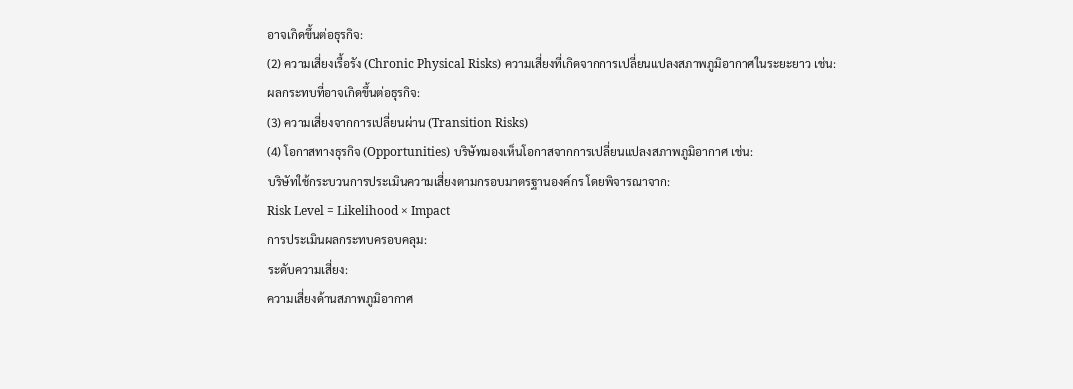อาจเกิดขึ้นต่อธุรกิจ:
(2) ความเสี่ยงเรื้อรัง (Chronic Physical Risks) ความเสี่ยงที่เกิดจากการเปลี่ยนแปลงสภาพภูมิอากาศในระยะยาว เช่น:
ผลกระทบที่อาจเกิดขึ้นต่อธุรกิจ:
(3) ความเสี่ยงจากการเปลี่ยนผ่าน (Transition Risks)
(4) โอกาสทางธุรกิจ (Opportunities) บริษัทมองเห็นโอกาสจากการเปลี่ยนแปลงสภาพภูมิอากาศ เช่น:
บริษัทใช้กระบวนการประเมินความเสี่ยงตามกรอบมาตรฐานองค์กร โดยพิจารณาจาก:
Risk Level = Likelihood × Impact
การประเมินผลกระทบครอบคลุม:
ระดับความเสี่ยง:
ความเสี่ยงด้านสภาพภูมิอากาศ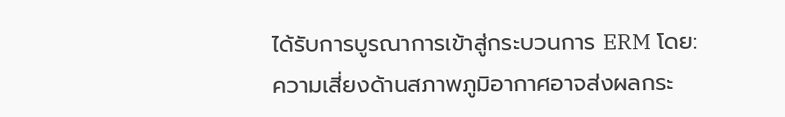ได้รับการบูรณาการเข้าสู่กระบวนการ ERM โดย:
ความเสี่ยงด้านสภาพภูมิอากาศอาจส่งผลกระ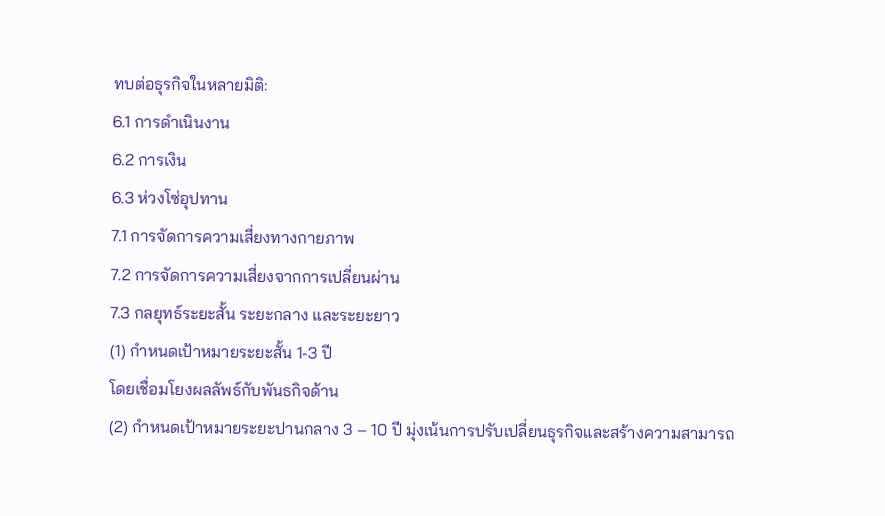ทบต่อธุรกิจในหลายมิติ:
6.1 การดำเนินงาน
6.2 การเงิน
6.3 ห่วงโซ่อุปทาน
7.1 การจัดการความเสี่ยงทางกายภาพ
7.2 การจัดการความเสี่ยงจากการเปลี่ยนผ่าน
7.3 กลยุทธ์ระยะสั้น ระยะกลาง และระยะยาว
(1) กำหนดเป้าหมายระยะสั้น 1-3 ปี
โดยเชื่อมโยงผลลัพธ์กับพันธกิจด้าน
(2) กำหนดเป้าหมายระยะปานกลาง 3 – 10 ปี มุ่งเน้นการปรับเปลี่ยนธุรกิจและสร้างความสามารถ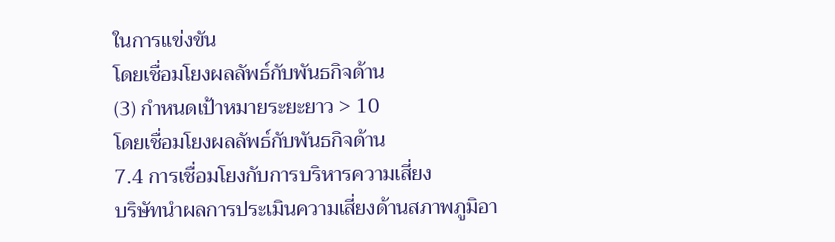ในการแข่งขัน
โดยเชื่อมโยงผลลัพธ์กับพันธกิจด้าน
(3) กำหนดเป้าหมายระยะยาว > 10
โดยเชื่อมโยงผลลัพธ์กับพันธกิจด้าน
7.4 การเชื่อมโยงกับการบริหารความเสี่ยง
บริษัทนำผลการประเมินความเสี่ยงด้านสภาพภูมิอา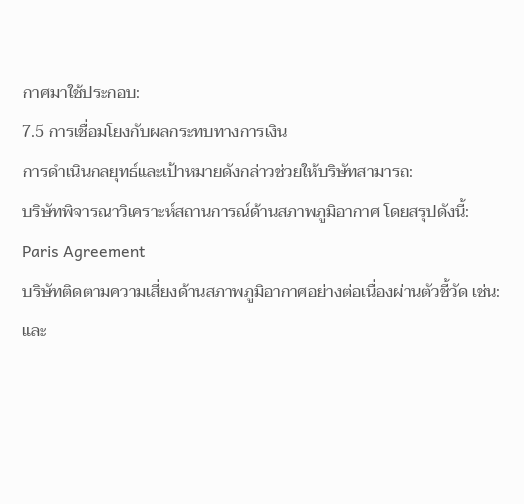กาศมาใช้ประกอบ:
7.5 การเชื่อมโยงกับผลกระทบทางการเงิน
การดำเนินกลยุทธ์และเป้าหมายดังกล่าวช่วยให้บริษัทสามารถ:
บริษัทพิจารณาวิเคราะห์สถานการณ์ด้านสภาพภูมิอากาศ โดยสรุปดังนี้:
Paris Agreement
บริษัทติดตามความเสี่ยงด้านสภาพภูมิอากาศอย่างต่อเนื่องผ่านตัวชี้วัด เช่น:
และ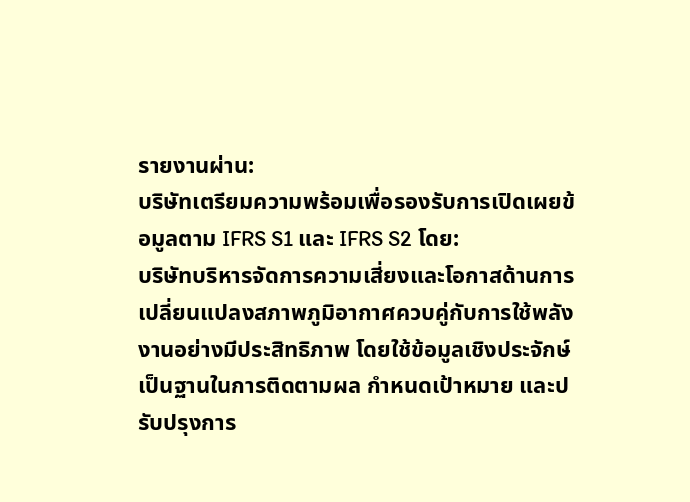รายงานผ่าน:
บริษัทเตรียมความพร้อมเพื่อรองรับการเปิดเผยข้อมูลตาม IFRS S1 และ IFRS S2 โดย:
บริษัทบริหารจัดการความเสี่ยงและโอกาสด้านการเปลี่ยนแปลงสภาพภูมิอากาศควบคู่กับการใช้พลังงานอย่างมีประสิทธิภาพ โดยใช้ข้อมูลเชิงประจักษ์เป็นฐานในการติดตามผล กำหนดเป้าหมาย และปรับปรุงการ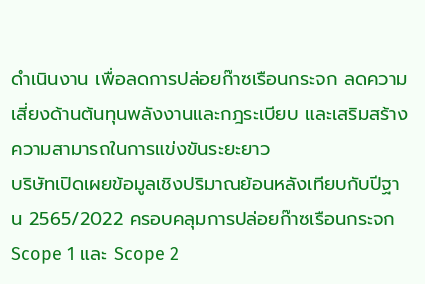ดำเนินงาน เพื่อลดการปล่อยก๊าซเรือนกระจก ลดความเสี่ยงด้านต้นทุนพลังงานและกฎระเบียบ และเสริมสร้างความสามารถในการแข่งขันระยะยาว
บริษัทเปิดเผยข้อมูลเชิงปริมาณย้อนหลังเทียบกับปีฐาน 2565/2022 ครอบคลุมการปล่อยก๊าซเรือนกระจก Scope 1 และ Scope 2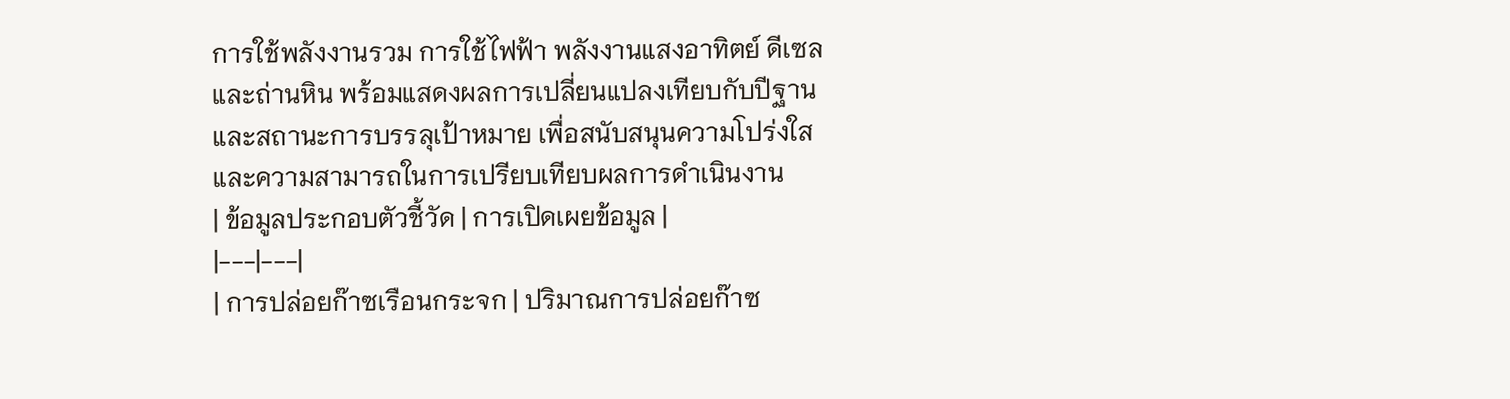การใช้พลังงานรวม การใช้ไฟฟ้า พลังงานแสงอาทิตย์ ดีเซล และถ่านหิน พร้อมแสดงผลการเปลี่ยนแปลงเทียบกับปีฐานและสถานะการบรรลุเป้าหมาย เพื่อสนับสนุนความโปร่งใสและความสามารถในการเปรียบเทียบผลการดำเนินงาน
| ข้อมูลประกอบตัวชี้วัด | การเปิดเผยข้อมูล |
|---|---|
| การปล่อยก๊าซเรือนกระจก | ปริมาณการปล่อยก๊าซ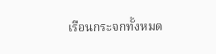เรือนกระจกทั้งหมด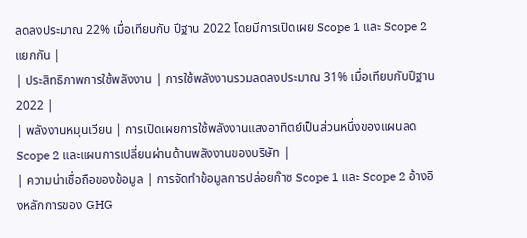ลดลงประมาณ 22% เมื่อเทียบกับ ปีฐาน 2022 โดยมีการเปิดเผย Scope 1 และ Scope 2 แยกกัน |
| ประสิทธิภาพการใช้พลังงาน | การใช้พลังงานรวมลดลงประมาณ 31% เมื่อเทียบกับปีฐาน 2022 |
| พลังงานหมุนเวียน | การเปิดเผยการใช้พลังงานแสงอาทิตย์เป็นส่วนหนึ่งของแผนลด Scope 2 และแผนการเปลี่ยนผ่านด้านพลังงานของบริษัท |
| ความน่าเชื่อถือของข้อมูล | การจัดทำข้อมูลการปล่อยก๊าซ Scope 1 และ Scope 2 อ้างอิงหลักการของ GHG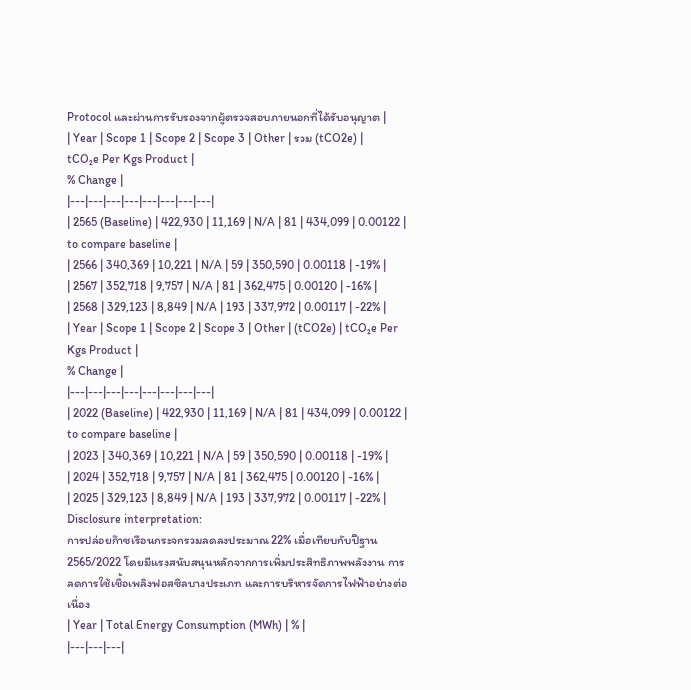Protocol และผ่านการรับรองจากผู้ตรวจสอบภายนอกที่ได้รับอนุญาต |
| Year | Scope 1 | Scope 2 | Scope 3 | Other | รวม (tCO2e) |
tCO₂e Per Kgs Product |
% Change |
|---|---|---|---|---|---|---|---|
| 2565 (Baseline) | 422,930 | 11,169 | N/A | 81 | 434,099 | 0.00122 | to compare baseline |
| 2566 | 340,369 | 10,221 | N/A | 59 | 350,590 | 0.00118 | -19% |
| 2567 | 352,718 | 9,757 | N/A | 81 | 362,475 | 0.00120 | -16% |
| 2568 | 329,123 | 8,849 | N/A | 193 | 337,972 | 0.00117 | -22% |
| Year | Scope 1 | Scope 2 | Scope 3 | Other | (tCO2e) | tCO₂e Per Kgs Product |
% Change |
|---|---|---|---|---|---|---|---|
| 2022 (Baseline) | 422,930 | 11,169 | N/A | 81 | 434,099 | 0.00122 | to compare baseline |
| 2023 | 340,369 | 10,221 | N/A | 59 | 350,590 | 0.00118 | -19% |
| 2024 | 352,718 | 9,757 | N/A | 81 | 362,475 | 0.00120 | -16% |
| 2025 | 329,123 | 8,849 | N/A | 193 | 337,972 | 0.00117 | -22% |
Disclosure interpretation:
การปล่อยก๊าซเรือนกระจกรวมลดลงประมาณ 22% เมื่อเทียบกับปีฐาน 2565/2022 โดยมีแรงสนับสนุนหลักจากการเพิ่มประสิทธิภาพพลังงาน การลดการใช้เชื้อเพลิงฟอสซิลบางประเภท และการบริหารจัดการไฟฟ้าอย่างต่อเนื่อง
| Year | Total Energy Consumption (MWh) | % |
|---|---|---|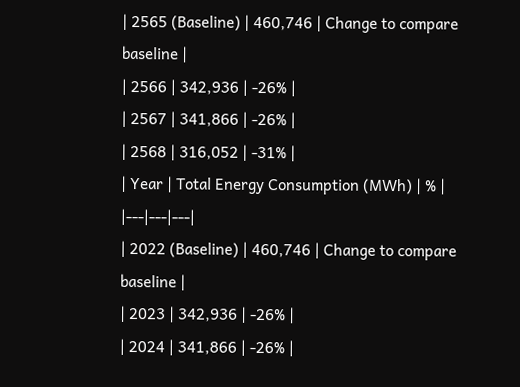| 2565 (Baseline) | 460,746 | Change to compare baseline |
| 2566 | 342,936 | -26% |
| 2567 | 341,866 | -26% |
| 2568 | 316,052 | -31% |
| Year | Total Energy Consumption (MWh) | % |
|---|---|---|
| 2022 (Baseline) | 460,746 | Change to compare baseline |
| 2023 | 342,936 | -26% |
| 2024 | 341,866 | -26% |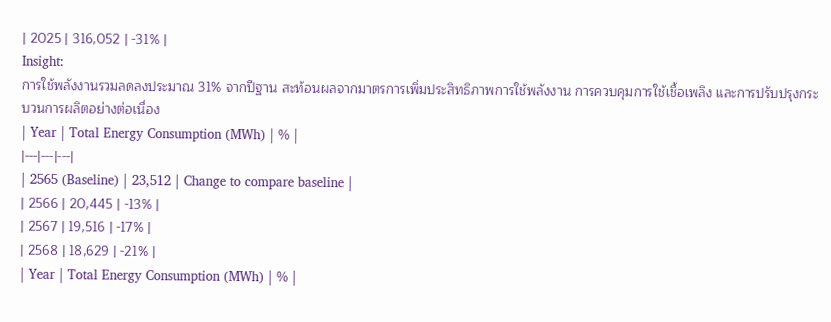| 2025 | 316,052 | -31% |
Insight:
การใช้พลังงานรวมลดลงประมาณ 31% จากปีฐาน สะท้อนผลจากมาตรการเพิ่มประสิทธิภาพการใช้พลังงาน การควบคุมการใช้เชื้อเพลิง และการปรับปรุงกระบวนการผลิตอย่างต่อเนื่อง
| Year | Total Energy Consumption (MWh) | % |
|---|---|---|
| 2565 (Baseline) | 23,512 | Change to compare baseline |
| 2566 | 20,445 | -13% |
| 2567 | 19,516 | -17% |
| 2568 | 18,629 | -21% |
| Year | Total Energy Consumption (MWh) | % |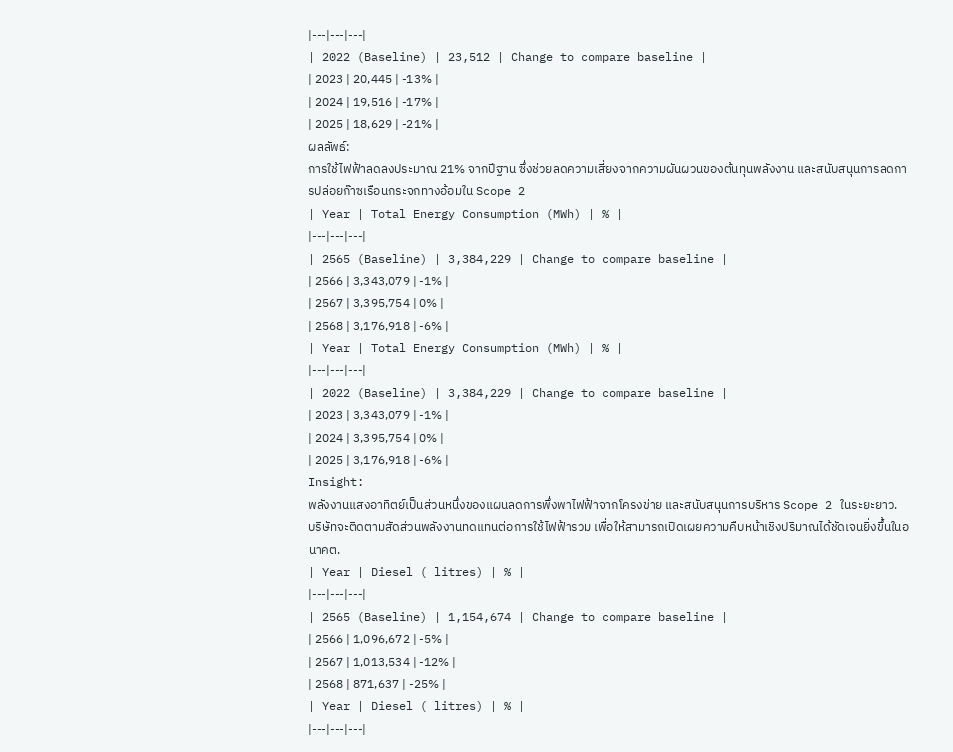|---|---|---|
| 2022 (Baseline) | 23,512 | Change to compare baseline |
| 2023 | 20,445 | -13% |
| 2024 | 19,516 | -17% |
| 2025 | 18,629 | -21% |
ผลลัพธ์:
การใช้ไฟฟ้าลดลงประมาณ 21% จากปีฐาน ซึ่งช่วยลดความเสี่ยงจากความผันผวนของต้นทุนพลังงาน และสนับสนุนการลดการปล่อยก๊าซเรือนกระจกทางอ้อมใน Scope 2
| Year | Total Energy Consumption (MWh) | % |
|---|---|---|
| 2565 (Baseline) | 3,384,229 | Change to compare baseline |
| 2566 | 3,343,079 | -1% |
| 2567 | 3,395,754 | 0% |
| 2568 | 3,176,918 | -6% |
| Year | Total Energy Consumption (MWh) | % |
|---|---|---|
| 2022 (Baseline) | 3,384,229 | Change to compare baseline |
| 2023 | 3,343,079 | -1% |
| 2024 | 3,395,754 | 0% |
| 2025 | 3,176,918 | -6% |
Insight:
พลังงานแสงอาทิตย์เป็นส่วนหนึ่งของแผนลดการพึ่งพาไฟฟ้าจากโครงข่าย และสนับสนุนการบริหาร Scope 2 ในระยะยาว.
บริษัทจะติดตามสัดส่วนพลังงานทดแทนต่อการใช้ไฟฟ้ารวม เพื่อให้สามารถเปิดเผยความคืบหน้าเชิงปริมาณได้ชัดเจนยิ่งขึ้นในอนาคต.
| Year | Diesel ( litres) | % |
|---|---|---|
| 2565 (Baseline) | 1,154,674 | Change to compare baseline |
| 2566 | 1,096,672 | -5% |
| 2567 | 1,013,534 | -12% |
| 2568 | 871,637 | -25% |
| Year | Diesel ( litres) | % |
|---|---|---|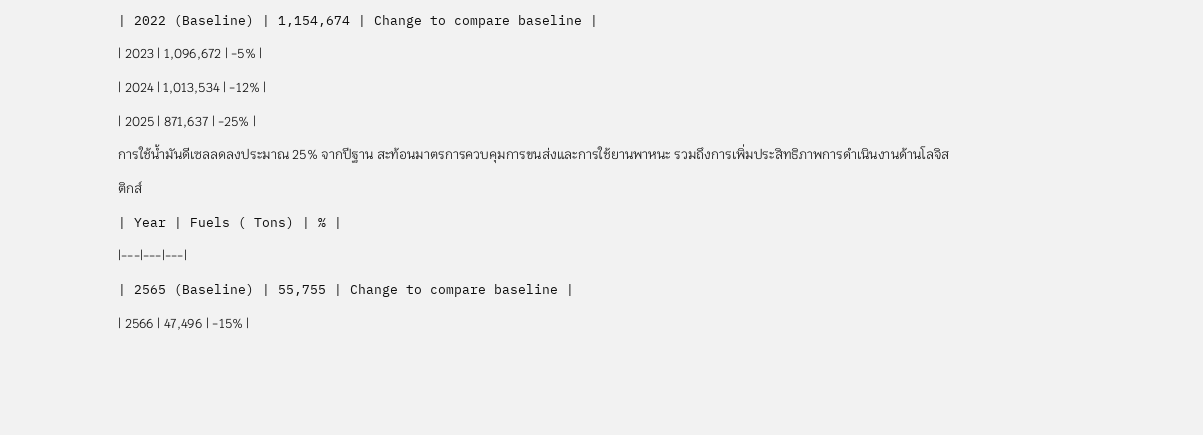| 2022 (Baseline) | 1,154,674 | Change to compare baseline |
| 2023 | 1,096,672 | -5% |
| 2024 | 1,013,534 | -12% |
| 2025 | 871,637 | -25% |
การใช้น้ำมันดีเซลลดลงประมาณ 25% จากปีฐาน สะท้อนมาตรการควบคุมการขนส่งและการใช้ยานพาหนะ รวมถึงการเพิ่มประสิทธิภาพการดำเนินงานด้านโลจิสติกส์
| Year | Fuels ( Tons) | % |
|---|---|---|
| 2565 (Baseline) | 55,755 | Change to compare baseline |
| 2566 | 47,496 | -15% |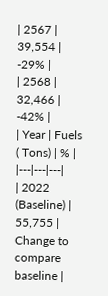| 2567 | 39,554 | -29% |
| 2568 | 32,466 | -42% |
| Year | Fuels ( Tons) | % |
|---|---|---|
| 2022 (Baseline) | 55,755 | Change to compare baseline |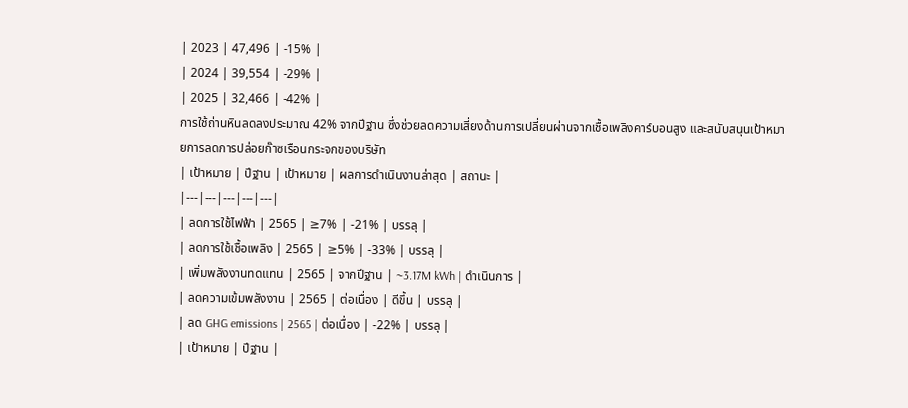| 2023 | 47,496 | -15% |
| 2024 | 39,554 | -29% |
| 2025 | 32,466 | -42% |
การใช้ถ่านหินลดลงประมาณ 42% จากปีฐาน ซึ่งช่วยลดความเสี่ยงด้านการเปลี่ยนผ่านจากเชื้อเพลิงคาร์บอนสูง และสนับสนุนเป้าหมายการลดการปล่อยก๊าซเรือนกระจกของบริษัท
| เป้าหมาย | ปีฐาน | เป้าหมาย | ผลการดำเนินงานล่าสุด | สถานะ |
|---|---|---|---|---|
| ลดการใช้ไฟฟ้า | 2565 | ≥7% | -21% | บรรลุ |
| ลดการใช้เชื้อเพลิง | 2565 | ≥5% | -33% | บรรลุ |
| เพิ่มพลังงานทดแทน | 2565 | จากปีฐาน | ~3.17M kWh | ดำเนินการ |
| ลดความเข้มพลังงาน | 2565 | ต่อเนื่อง | ดีขึ้น | บรรลุ |
| ลด GHG emissions | 2565 | ต่อเนื่อง | -22% | บรรลุ |
| เป้าหมาย | ปีฐาน |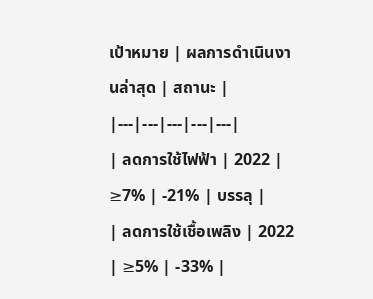เป้าหมาย | ผลการดำเนินงานล่าสุด | สถานะ |
|---|---|---|---|---|
| ลดการใช้ไฟฟ้า | 2022 | ≥7% | -21% | บรรลุ |
| ลดการใช้เชื้อเพลิง | 2022 | ≥5% | -33% |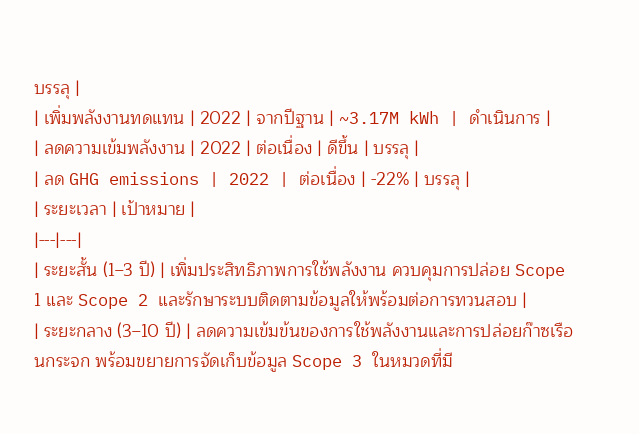บรรลุ |
| เพิ่มพลังงานทดแทน | 2022 | จากปีฐาน | ~3.17M kWh | ดำเนินการ |
| ลดความเข้มพลังงาน | 2022 | ต่อเนื่อง | ดีขึ้น | บรรลุ |
| ลด GHG emissions | 2022 | ต่อเนื่อง | -22% | บรรลุ |
| ระยะเวลา | เป้าหมาย |
|---|---|
| ระยะสั้น (1–3 ปี) | เพิ่มประสิทธิภาพการใช้พลังงาน ควบคุมการปล่อย Scope 1 และ Scope 2 และรักษาระบบติดตามข้อมูลให้พร้อมต่อการทวนสอบ |
| ระยะกลาง (3–10 ปี) | ลดความเข้มข้นของการใช้พลังงานและการปล่อยก๊าซเรือนกระจก พร้อมขยายการจัดเก็บข้อมูล Scope 3 ในหมวดที่มี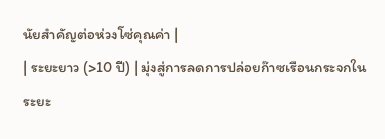นัยสำคัญต่อห่วงโซ่คุณค่า |
| ระยะยาว (>10 ปี) | มุ่งสู่การลดการปล่อยก๊าซเรือนกระจกในระยะ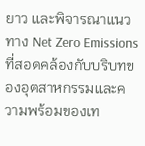ยาว และพิจารณาแนวทาง Net Zero Emissions ที่สอดคล้องกับบริบทของอุตสาหกรรมและความพร้อมของเท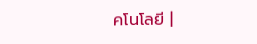คโนโลยี |